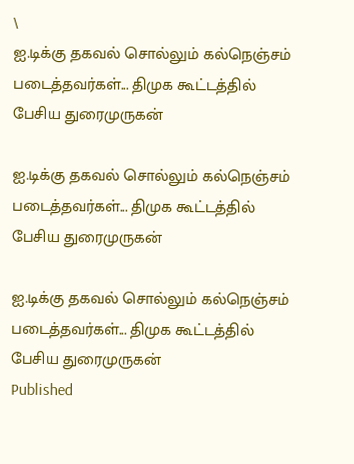\
ஐ.டிக்கு தகவல் சொல்லும் கல்நெஞ்சம் படைத்தவர்கள்... திமுக கூட்டத்தில் பேசிய துரைமுருகன்

ஐ.டிக்கு தகவல் சொல்லும் கல்நெஞ்சம் படைத்தவர்கள்... திமுக கூட்டத்தில் பேசிய துரைமுருகன்

ஐ.டிக்கு தகவல் சொல்லும் கல்நெஞ்சம் படைத்தவர்கள்... திமுக கூட்டத்தில் பேசிய துரைமுருகன்
Published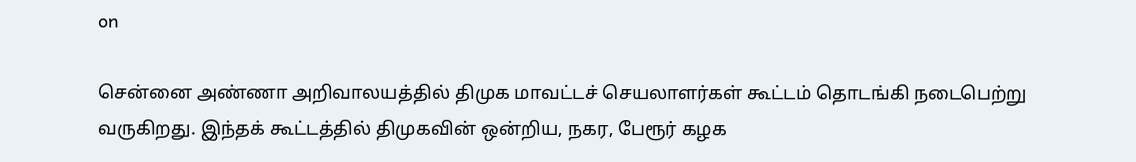on

சென்னை அண்ணா அறிவாலயத்தில் திமுக மாவட்டச் செயலாளர்கள் கூட்டம் தொடங்கி நடைபெற்று வருகிறது. இந்தக் கூட்டத்தில் திமுகவின் ஒன்றிய, நகர, பேரூர் கழக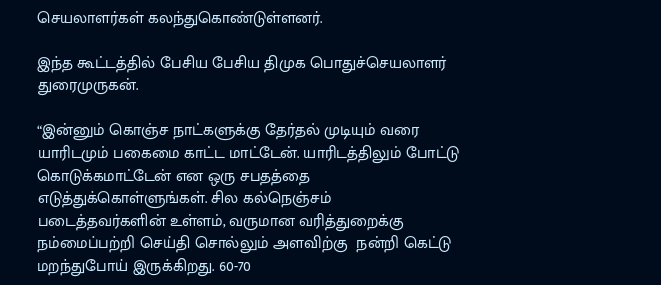செயலாளர்கள் கலந்துகொண்டுள்ளனர்.

இந்த கூட்டத்தில் பேசிய பேசிய திமுக பொதுச்செயலாளர் துரைமுருகன்.

“இன்னும் கொஞ்ச நாட்களுக்கு தேர்தல் முடியும் வரை யாரிடமும் பகைமை காட்ட மாட்டேன். யாரிடத்திலும் போட்டு கொடுக்கமாட்டேன் என ஒரு சபதத்தை எடுத்துக்கொள்ளுங்கள். சில கல்நெஞ்சம் படைத்தவர்களின் உள்ளம், வருமான வரித்துறைக்கு நம்மைப்பற்றி செய்தி சொல்லும் அளவிற்கு  நன்றி கெட்டு மறந்துபோய் இருக்கிறது. 60-70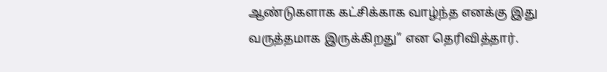ஆண்டுகளாக கட்சிக்காக வாழ்ந்த எனக்கு இது வருத்தமாக இருக்கிறது” என தெரிவித்தார்.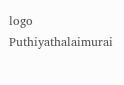logo
Puthiyathalaimurai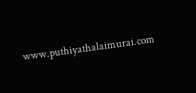www.puthiyathalaimurai.com